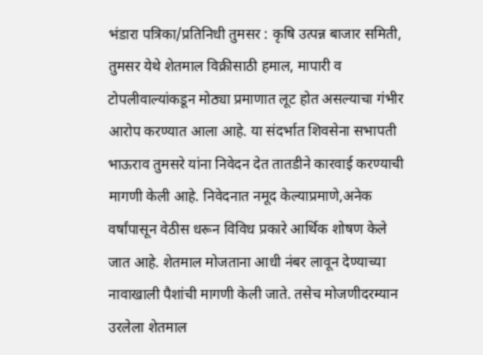भंडारा पत्रिका/प्रतिनिधी तुमसर : कृषि उत्पन्न बाजार समिती, तुमसर येथे शेतमाल विक्रीसाठी हमाल, मापारी व टोपलीवाल्यांकडून मोठ्या प्रमाणात लूट होत असल्याचा गंभीर आरोप करण्यात आला आहे. या संदर्भात शिवसेना सभापती भाऊराव तुमसरे यांना निवेदन देत तातडीने कारवाई करण्याची मागणी केली आहे. निवेदनात नमूद केल्याप्रमाणे,अनेक वर्षांपासून वेठीस धरून विविध प्रकारे आर्थिक शोषण केले जात आहे. शेतमाल मोजताना आधी नंबर लावून देण्याच्या नावाखाली पैशांची मागणी केली जाते. तसेच मोजणीदरम्यान उरलेला शेतमाल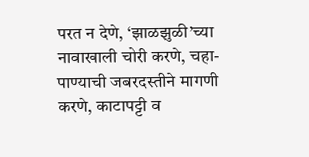परत न देणे, ‘झाळझुळी’च्या नावाखाली चोरी करणे, चहा-पाण्याची जबरदस्तीने मागणी करणे, काटापट्टी व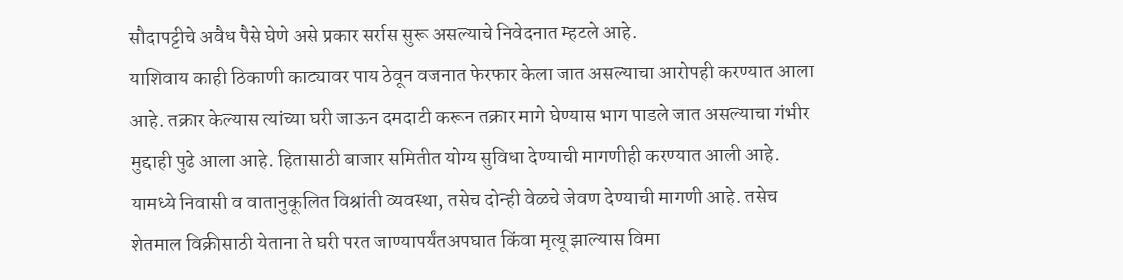सौदापट्टीचे अवैध पैसे घेणे असे प्रकार सर्रास सुरू असल्याचे निवेदनात म्हटले आहे.
याशिवाय काही ठिकाणी काट्यावर पाय ठेवून वजनात फेरफार केला जात असल्याचा आरोपही करण्यात आला आहे. तक्रार केल्यास त्यांच्या घरी जाऊन दमदाटी करून तक्रार मागे घेण्यास भाग पाडले जात असल्याचा गंभीर मुद्दाही पुढे आला आहे. हितासाठी बाजार समितीत योग्य सुविधा देण्याची मागणीही करण्यात आली आहे. यामध्ये निवासी व वातानुकूलित विश्रांती व्यवस्था, तसेच दोन्ही वेळचे जेवण देण्याची मागणी आहे. तसेच शेतमाल विक्रीसाठी येताना ते घरी परत जाण्यापर्यंतअपघात किंवा मृत्यू झाल्यास विमा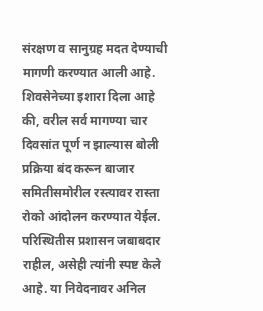संरक्षण व सानुग्रह मदत देण्याची मागणी करण्यात आली आहे. शिवसेनेच्या इशारा दिला आहे की, वरील सर्व मागण्या चार दिवसांत पूर्ण न झाल्यास बोली प्रक्रिया बंद करून बाजार समितीसमोरील रस्त्यावर रास्ता रोको आंदोलन करण्यात येईल. परिस्थितीस प्रशासन जबाबदार राहील, असेही त्यांनी स्पष्ट केले आहे. या निवेदनावर अनिल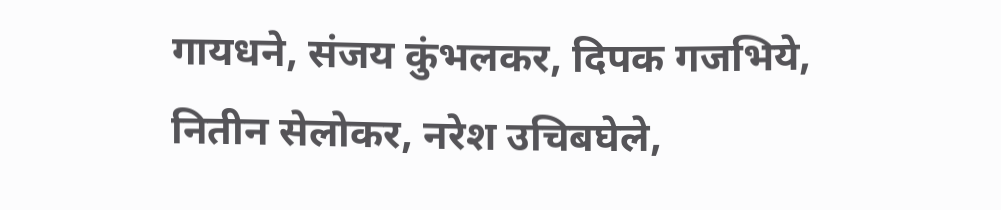गायधने, संजय कुंभलकर, दिपक गजभिये, नितीन सेलोकर, नरेश उचिबघेले,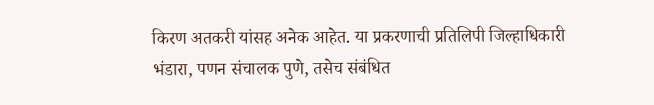किरण अतकरी यांसह अनेक आहेत. या प्रकरणाची प्रतिलिपी जिल्हाधिकारी भंडारा, पणन संचालक पुणे, तसेच संबंधित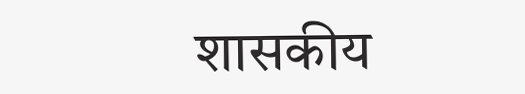शासकीय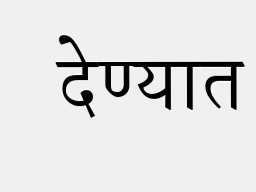देण्यात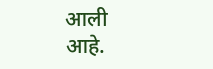आली आहे.